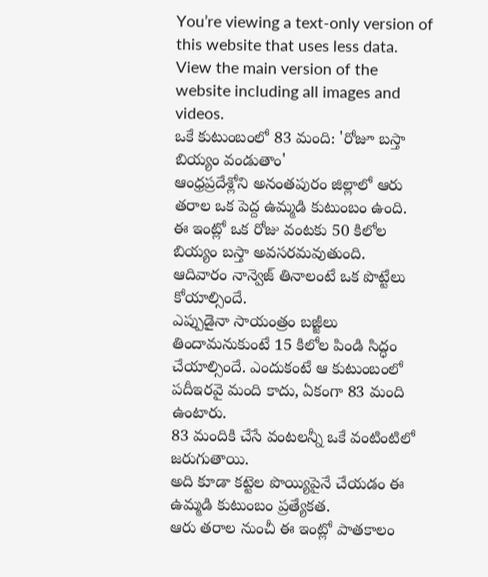You’re viewing a text-only version of this website that uses less data. View the main version of the website including all images and videos.
ఒకే కుటుంబంలో 83 మంది: 'రోజూ బస్తా బియ్యం వండుతాం'
ఆంధ్రప్రదేశ్లోని అనంతపురం జిల్లాలో ఆరు తరాల ఒక పెద్ద ఉమ్మడి కుటుంబం ఉంది.
ఈ ఇంట్లో ఒక రోజు వంటకు 50 కిలోల బియ్యం బస్తా అవసరమవుతుంది.
ఆదివారం నాన్వెజ్ తినాలంటే ఒక పొట్టేలు కోయాల్సిందే.
ఎప్పుడైనా సాయంత్రం బజ్జీలు తిందామనుకుంటే 15 కిలోల పిండి సిద్ధం చేయాల్సిందే. ఎందుకంటే ఆ కుటుంబంలో పదీఇరవై మంది కాదు, ఏకంగా 83 మంది ఉంటారు.
83 మందికి చేసే వంటలన్నీ ఒకే వంటింటిలో జరుగుతాయి.
అది కూడా కట్టెల పొయ్యిపైనే చేయడం ఈ ఉమ్మడి కుటుంబం ప్రత్యేకత.
ఆరు తరాల నుంచీ ఈ ఇంట్లో పాతకాలం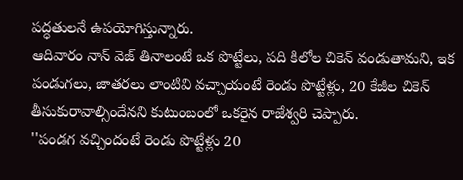పద్ధతులనే ఉపయోగిస్తున్నారు.
ఆదివారం నాన్ వెజ్ తినాలంటే ఒక పొట్టేలు, పది కిలోల చికెన్ వండుతామని, ఇక పండుగలు, జాతరలు లాంటివి వచ్చాయంటే రెండు పొట్టేళ్లు, 20 కేజీల చికెన్ తీసుకురావాల్సిందేనని కుటుంబంలో ఒకరైన రాజేశ్వరి చెప్పారు.
''పండగ వచ్చిందంటే రెండు పొట్టేళ్లు 20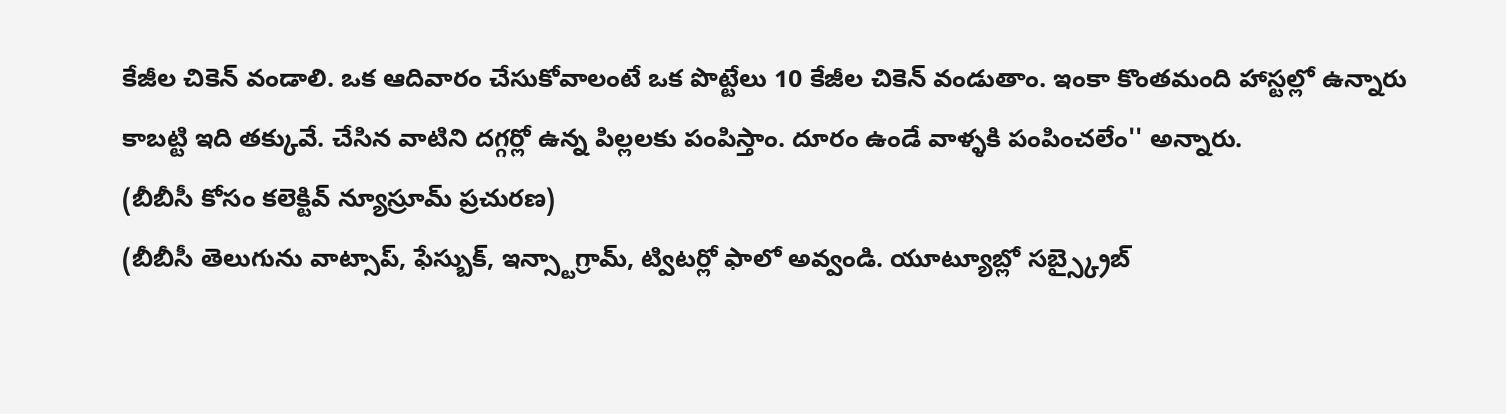కేజీల చికెన్ వండాలి. ఒక ఆదివారం చేసుకోవాలంటే ఒక పొట్టేలు 10 కేజీల చికెన్ వండుతాం. ఇంకా కొంతమంది హాస్టల్లో ఉన్నారు కాబట్టి ఇది తక్కువే. చేసిన వాటిని దగ్గర్లో ఉన్న పిల్లలకు పంపిస్తాం. దూరం ఉండే వాళ్ళకి పంపించలేం'' అన్నారు.
(బీబీసీ కోసం కలెక్టివ్ న్యూస్రూమ్ ప్రచురణ)
(బీబీసీ తెలుగును వాట్సాప్, ఫేస్బుక్, ఇన్స్టాగ్రామ్, ట్విటర్లో ఫాలో అవ్వండి. యూట్యూబ్లో సబ్స్క్రైబ్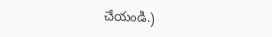చేయండి.)